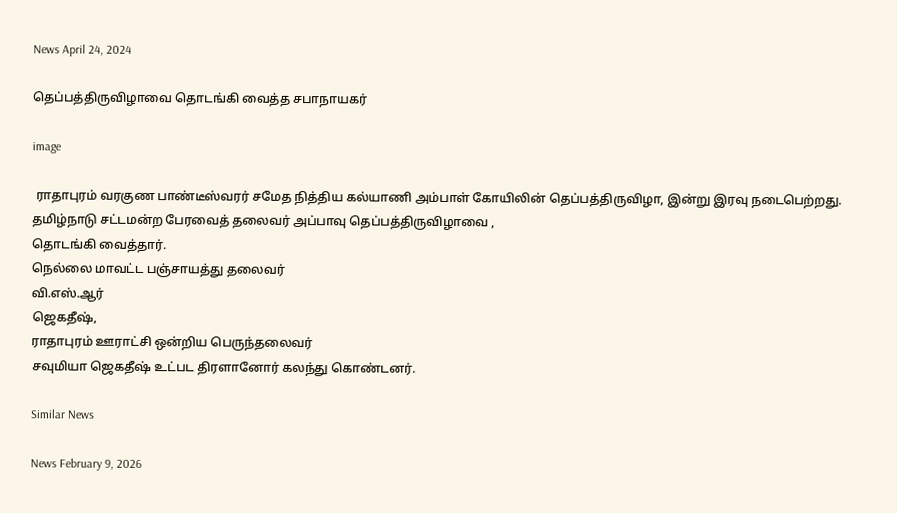News April 24, 2024

தெப்பத்திருவிழாவை தொடங்கி வைத்த சபாநாயகர்

image

 ராதாபுரம் வரகுண பாண்டீஸ்வரர் சமேத நித்திய கல்யாணி அம்பாள் கோயிலின் தெப்பத்திருவிழா, இன்று இரவு நடைபெற்றது. தமிழ்நாடு சட்டமன்ற பேரவைத் தலைவர் அப்பாவு தெப்பத்திருவிழாவை ,
தொடங்கி வைத்தார்.
நெல்லை மாவட்ட பஞ்சாயத்து தலைவர்
வி.எஸ்.ஆர்
ஜெகதீஷ்,
ராதாபுரம் ஊராட்சி ஒன்றிய பெருந்தலைவர்
சவுமியா ஜெகதீஷ் உட்பட திரளானோர் கலந்து கொண்டனர்.

Similar News

News February 9, 2026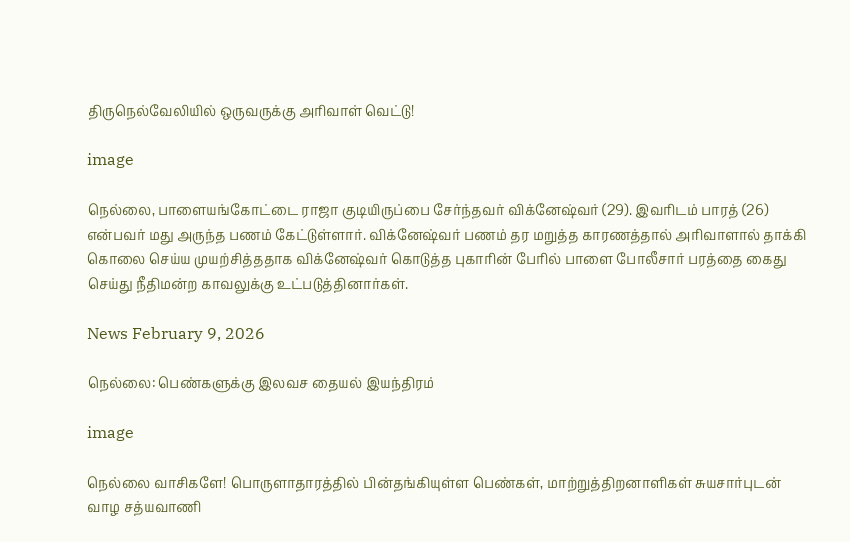திருநெல்வேலியில் ஒருவருக்கு அரிவாள் வெட்டு!

image

நெல்லை, பாளையங்கோட்டை ராஜா குடியிருப்பை சேர்ந்தவர் விக்னேஷ்வர் (29). இவரிடம் பாரத் (26) என்பவர் மது அருந்த பணம் கேட்டுள்ளார். விக்னேஷ்வர் பணம் தர மறுத்த காரணத்தால் அரிவாளால் தாக்கி கொலை செய்ய முயற்சித்ததாக விக்னேஷ்வர் கொடுத்த புகாரின் பேரில் பாளை போலீசார் பரத்தை கைது செய்து நீதிமன்ற காவலுக்கு உட்படுத்தினார்கள்.

News February 9, 2026

நெல்லை: பெண்களுக்கு இலவச தையல் இயந்திரம்

image

நெல்லை வாசிகளே! பொருளாதாரத்தில் பின்தங்கியுள்ள பெண்கள், மாற்றுத்திறனாளிகள் சுயசார்புடன் வாழ சத்யவாணி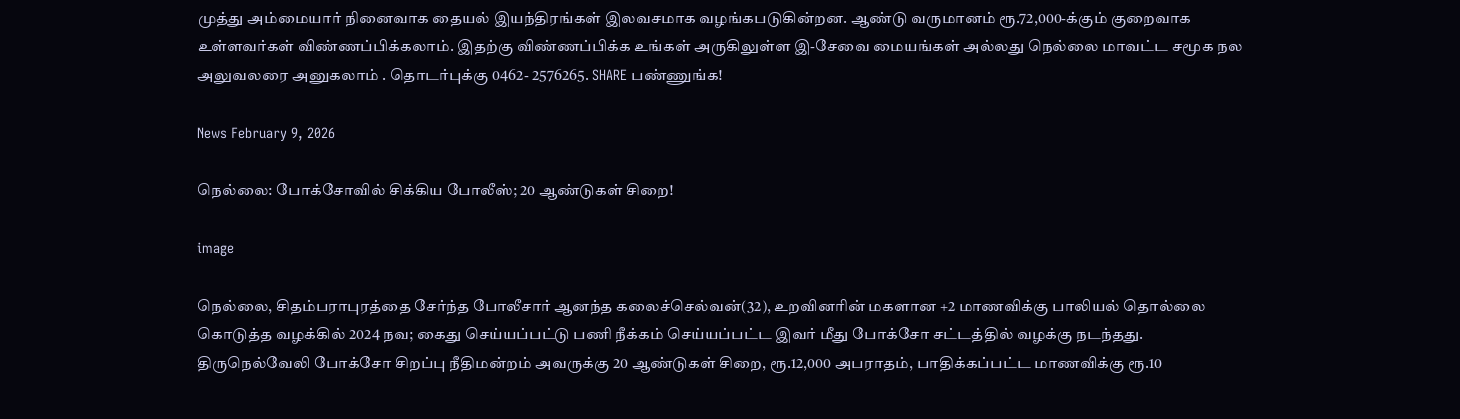முத்து அம்மையார் நினைவாக தையல் இயந்திரங்கள் இலவசமாக வழங்கபடுகின்றன. ஆண்டு வருமானம் ரூ.72,000-க்கும் குறைவாக உள்ளவர்கள் விண்ணப்பிக்கலாம். இதற்கு விண்ணப்பிக்க உங்கள் அருகிலுள்ள இ-சேவை மையங்கள் அல்லது நெல்லை மாவட்ட சமூக நல அலுவலரை அனுகலாம் . தொடர்புக்கு 0462- 2576265. SHARE பண்ணுங்க!

News February 9, 2026

நெல்லை: போக்சோவில் சிக்கிய போலீஸ்; 20 ஆண்டுகள் சிறை!

image

நெல்லை, சிதம்பராபுரத்தை சேர்ந்த போலீசார் ஆனந்த கலைச்செல்வன்(32), உறவினரின் மகளான +2 மாணவிக்கு பாலியல் தொல்லை கொடுத்த வழக்கில் 2024 நவ; கைது செய்யப்பட்டு பணி நீக்கம் செய்யப்பட்ட இவர் மீது போக்சோ சட்டத்தில் வழக்கு நடந்தது. திருநெல்வேலி போக்சோ சிறப்பு நீதிமன்றம் அவருக்கு 20 ஆண்டுகள் சிறை, ரூ.12,000 அபராதம், பாதிக்கப்பட்ட மாணவிக்கு ரூ.10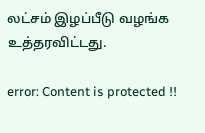லட்சம் இழப்பீடு வழங்க உத்தரவிட்டது.

error: Content is protected !!